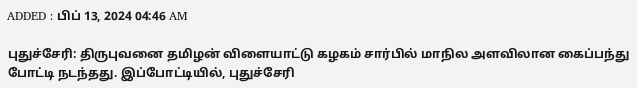ADDED : பிப் 13, 2024 04:46 AM

புதுச்சேரி: திருபுவனை தமிழன் விளையாட்டு கழகம் சார்பில் மாநில அளவிலான கைப்பந்து போட்டி நடந்தது. இப்போட்டியில், புதுச்சேரி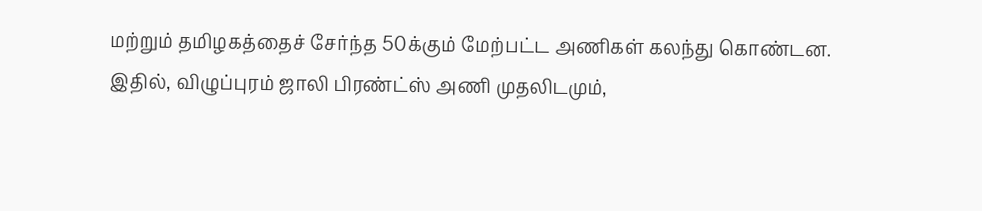மற்றும் தமிழகத்தைச் சேர்ந்த 50க்கும் மேற்பட்ட அணிகள் கலந்து கொண்டன.
இதில், விழுப்புரம் ஜாலி பிரண்ட்ஸ் அணி முதலிடமும்,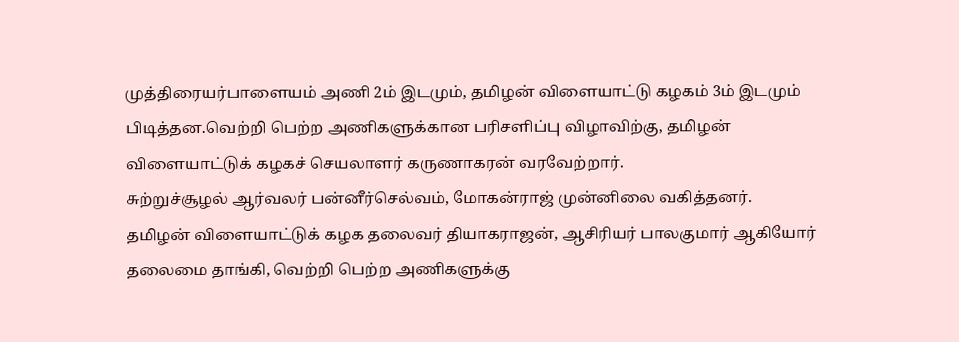முத்திரையர்பாளையம் அணி 2ம் இடமும், தமிழன் விளையாட்டு கழகம் 3ம் இடமும் பிடித்தன.வெற்றி பெற்ற அணிகளுக்கான பரிசளிப்பு விழாவிற்கு, தமிழன் விளையாட்டுக் கழகச் செயலாளர் கருணாகரன் வரவேற்றார்.
சுற்றுச்சூழல் ஆர்வலர் பன்னீர்செல்வம், மோகன்ராஜ் முன்னிலை வகித்தனர்.
தமிழன் விளையாட்டுக் கழக தலைவர் தியாகராஜன், ஆசிரியர் பாலகுமார் ஆகியோர் தலைமை தாங்கி, வெற்றி பெற்ற அணிகளுக்கு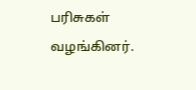பரிசுகள் வழங்கினர்.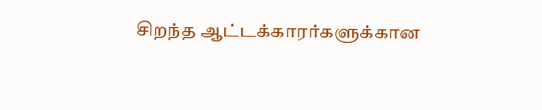சிறந்த ஆட்டக்காரர்களுக்கான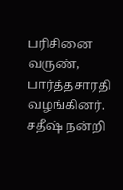பரிசினை வருண், பார்த்தசாரதி வழங்கினர். சதீஷ் நன்றி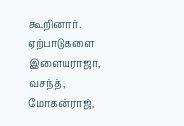கூறினார். ஏற்பாடுகளை இளையராஜா, வசந்த், மோகன்ராஜ்,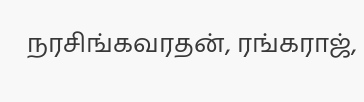நரசிங்கவரதன், ரங்கராஜ்,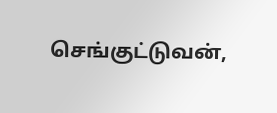செங்குட்டுவன்,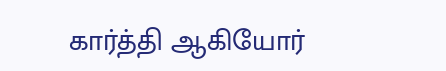கார்த்தி ஆகியோர்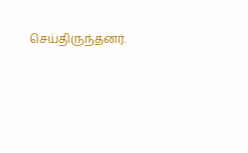செய்திருந்தனர்.